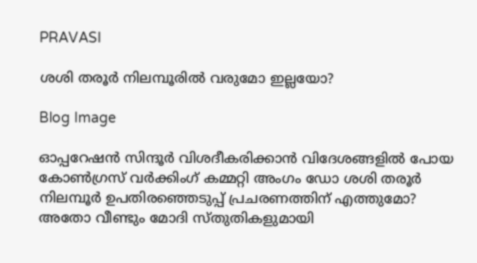PRAVASI

ശശി തരൂര്‍ നിലമ്പൂരില്‍ വരുമോ ഇല്ലയോ?

Blog Image

ഓപ്പറേഷന്‍ സിന്ദൂര്‍ വിശദീകരിക്കാന്‍ വിദേശങ്ങളില്‍ പോയ കോണ്‍ഗ്രസ് വര്‍ക്കിംഗ് കമ്മറ്റി അംഗം ഡോ ശശി തരൂര്‍ നിലമ്പൂര്‍ ഉപതിരഞ്ഞെടുപ്പ് പ്രചരണത്തിന് എത്തുമോ? അതോ വീണ്ടും മോദി സ്തുതികളുമായി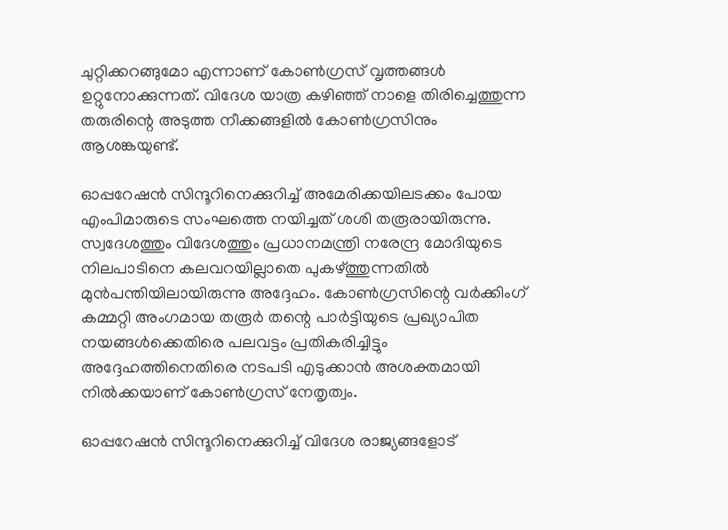ചുറ്റിക്കറങ്ങുമോ എന്നാണ് കോണ്‍ഗ്രസ് വൃത്തങ്ങള്‍ ഉറ്റുനോക്കുന്നത്. വിദേശ യാത്ര കഴിഞ്ഞ് നാളെ തിരിച്ചെത്തുന്ന തരുരിന്റെ അടുത്ത നീക്കങ്ങളില്‍ കോണ്‍ഗ്രസിനും ആശങ്കയുണ്ട്.

ഓപ്പറേഷന്‍ സിന്ദൂറിനെക്കുറിച്ച് അമേരിക്കയിലടക്കം പോയ എംപിമാരുടെ സംഘത്തെ നയിച്ചത് ശശി തരൂരായിരുന്നു. സ്വദേശത്തും വിദേശത്തും പ്രധാനമന്ത്രി നരേന്ദ്ര മോദിയുടെ നിലപാടിനെ കലവറയില്ലാതെ പുകഴ്ത്തുന്നതില്‍ മുന്‍പന്തിയിലായിരുന്നു അദ്ദേഹം. കോണ്‍ഗ്രസിന്റെ വര്‍ക്കിംഗ് കമ്മറ്റി അംഗമായ തരൂര്‍ തന്റെ പാര്‍ട്ടിയുടെ പ്രഖ്യാപിത നയങ്ങള്‍ക്കെതിരെ പലവട്ടം പ്രതികരിച്ചിട്ടും അദ്ദേഹത്തിനെതിരെ നടപടി എടുക്കാന്‍ അശക്തമായി നില്‍ക്കയാണ് കോണ്‍ഗ്രസ് നേതൃത്വം.

ഓപ്പറേഷന്‍ സിന്ദൂറിനെക്കുറിച്ച് വിദേശ രാജ്യങ്ങളോട്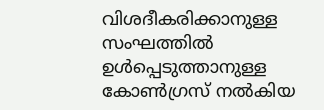വിശദീകരിക്കാനുള്ള സംഘത്തില്‍ ഉള്‍പ്പെടുത്താനുള്ള കോണ്‍ഗ്രസ് നല്‍കിയ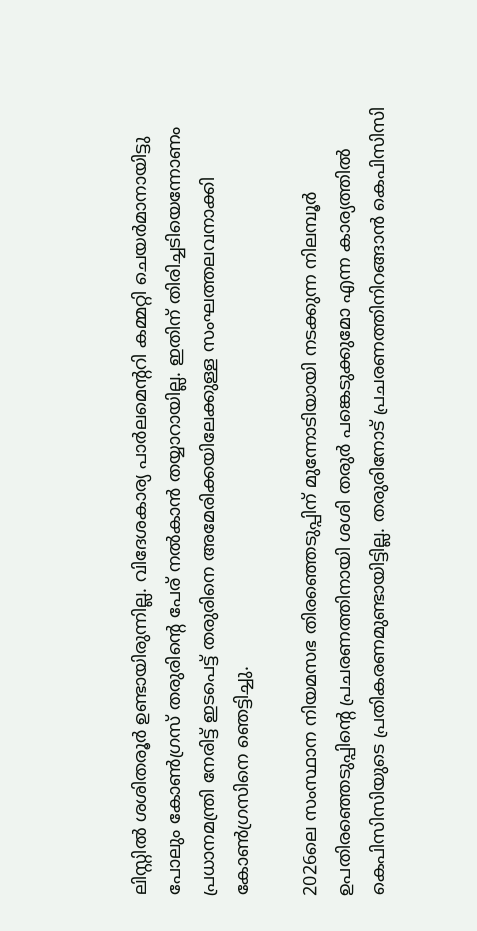ലിസ്റ്റില്‍ ശശിതരൂര്‍ ഉണ്ടായിരുന്നില്ല. വിദേശകാര്യ പാര്‍ലമെന്ററി കമ്മറ്റി ചെയര്‍മാനായിട്ടു പോലും കോണ്‍ഗ്രസ് തരുരിന്റെ പേര് നല്‍കാന്‍ തയ്യാറായില്ല. ഇതിന് തിരിച്ചടിയെന്നോണം പ്രധാനമന്ത്രി നേരിട്ട് ഇടപെട്ട് തരുരിനെ അമേരിക്കയിലേക്കുള്ള സംഘത്തലവനാക്കി കോണ്‍ഗ്രസിനെ ഞെട്ടിച്ചു.

2026ലെ സംസ്ഥാന നിയമസഭ തിരഞ്ഞെടുപ്പിന് മുന്നോടിയായി നടക്കുന്ന നിലമ്പൂര്‍ ഉപതിരഞ്ഞെടുപ്പിന്റെ പ്രചരണത്തിനായി ശശി തരുര്‍ പങ്കെടുക്കുമോ എന്ന കാര്യത്തില്‍ കെപിസിസിയുടെ പ്രതികരണമുണ്ടായിട്ടില്ല. തരുരിനോട് പ്രചരണത്തിനിറങ്ങാന്‍ കെപിസിസി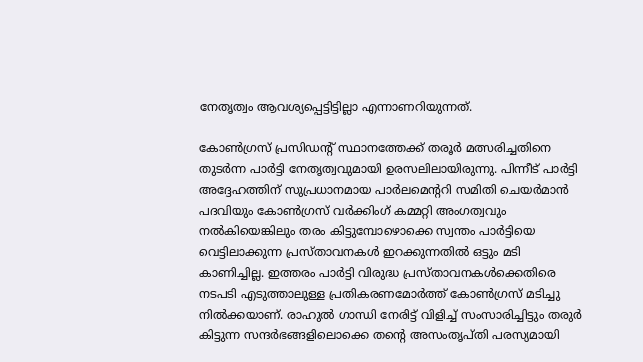നേതൃത്വം ആവശ്യപ്പെട്ടിട്ടില്ലാ എന്നാണറിയുന്നത്.

കോണ്‍ഗ്രസ് പ്രസിഡന്റ് സ്ഥാനത്തേക്ക് തരൂര്‍ മത്സരിച്ചതിനെ തുടര്‍ന്ന പാര്‍ട്ടി നേതൃത്വവുമായി ഉരസലിലായിരുന്നു. പിന്നീട് പാര്‍ട്ടി അദ്ദേഹത്തിന് സുപ്രധാനമായ പാര്‍ലമെന്ററി സമിതി ചെയര്‍മാന്‍ പദവിയും കോണ്‍ഗ്രസ് വര്‍ക്കിംഗ് കമ്മറ്റി അംഗത്വവും നല്‍കിയെങ്കിലും തരം കിട്ടുമ്പോഴൊക്കെ സ്വന്തം പാര്‍ട്ടിയെ വെട്ടിലാക്കുന്ന പ്രസ്താവനകള്‍ ഇറക്കുന്നതില്‍ ഒട്ടും മടി കാണിച്ചില്ല. ഇത്തരം പാര്‍ട്ടി വിരുദ്ധ പ്രസ്താവനകള്‍ക്കെതിരെ നടപടി എടുത്താലുള്ള പ്രതികരണമോര്‍ത്ത് കോണ്‍ഗ്രസ് മടിച്ചു നില്‍ക്കയാണ്. രാഹുല്‍ ഗാന്ധി നേരിട്ട് വിളിച്ച് സംസാരിച്ചിട്ടും തരുര്‍ കിട്ടുന്ന സന്ദര്‍ഭങ്ങളിലൊക്കെ തന്റെ അസംതൃപ്തി പരസ്യമായി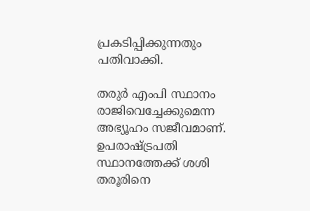പ്രകടിപ്പിക്കുന്നതും പതിവാക്കി.

തരുര്‍ എംപി സ്ഥാനം രാജിവെച്ചേക്കുമെന്ന അഭ്യൂഹം സജീവമാണ്. ഉപരാഷ്ട്രപതി സ്ഥാനത്തേക്ക് ശശി തരൂരിനെ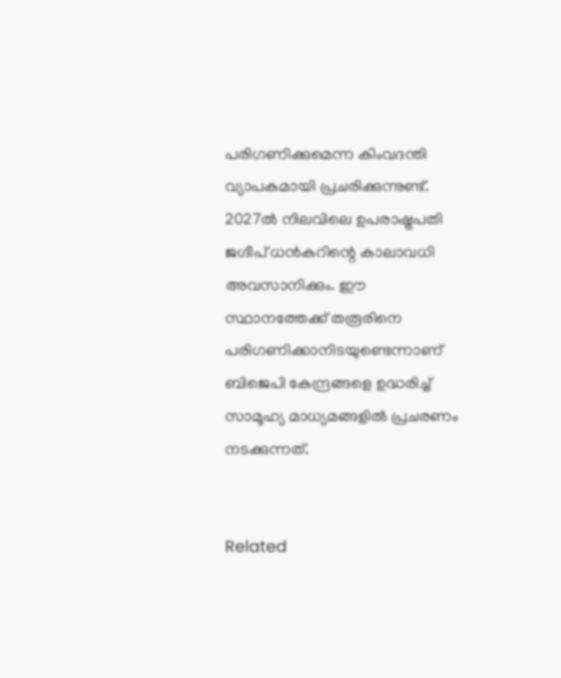പരിഗണിക്കുമെന്ന കിംവദന്തി വ്യാപകമായി പ്രചരിക്കുന്നുണ്ട്. 2027ല്‍ നിലവിലെ ഉപരാഷ്ട്രപതി ജഗ്ദീപ് ധന്‍കറിന്റെ കാലാവധി അവസാനിക്കും. ഈ സ്ഥാനത്തേക്ക് തരൂരിനെ പരിഗണിക്കാനിടയുണ്ടെന്നാണ് ബിജെപി കേന്ദ്രങ്ങളെ ഉദ്ധരിച്ച് സാമൂഹ്യ മാധ്യമങ്ങളില്‍ പ്രചരണം നടക്കുന്നത്.


Related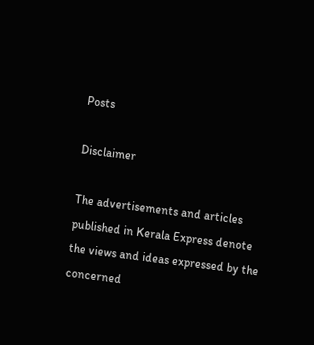Posts

Disclaimer

The advertisements and articles published in Kerala Express denote the views and ideas expressed by the concerned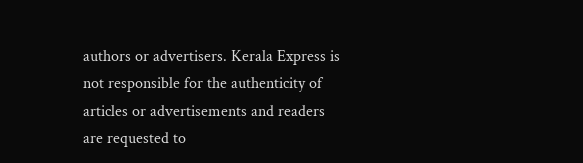authors or advertisers. Kerala Express is not responsible for the authenticity of articles or advertisements and readers are requested to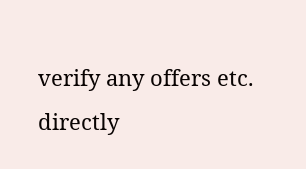verify any offers etc. directly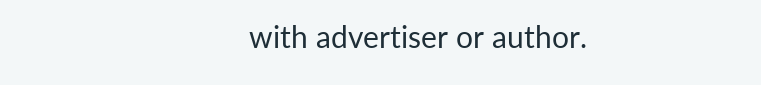with advertiser or author.